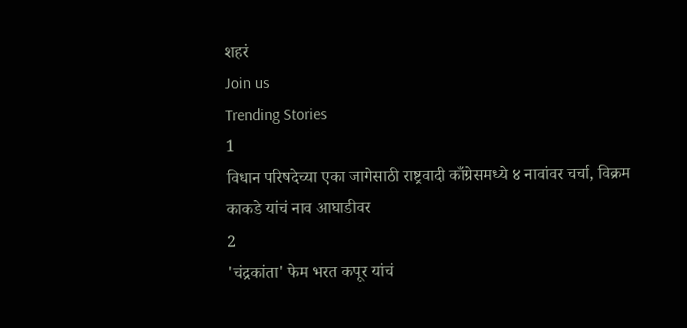शहरं
Join us
Trending Stories
1
विधान परिषदेच्या एका जागेसाठी राष्ट्रवादी काँग्रेसमध्ये ४ नावांवर चर्चा, विक्रम काकडे यांचं नाव आघाडीवर
2
'चंद्रकांता' फेम भरत कपूर यांचं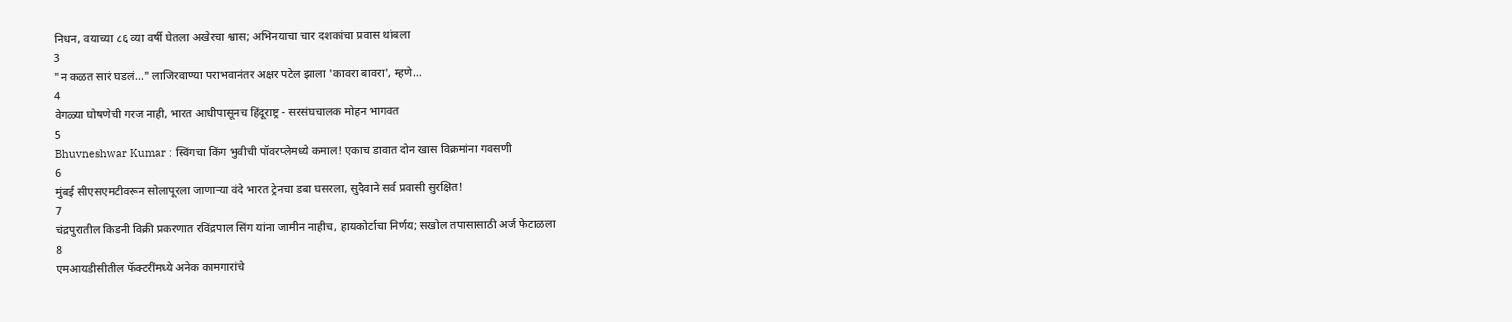निधन, वयाच्या ८६ व्या वर्षी घेतला अखेरचा श्वास; अभिनयाचा चार दशकांचा प्रवास थांबला
3
"न कळत सारं घडलं..." लाजिरवाण्या पराभवानंतर अक्षर पटेल झाला 'कावरा बावरा', म्हणे...
4
वेगळ्या घोषणेची गरज नाही, भारत आधीपासूनच हिंदूराष्ट्र - सरसंघचालक मोहन भागवत
5
Bhuvneshwar Kumar : स्विंगचा किंग भुवीची पॉवरप्लेमध्ये कमाल! एकाच डावात दोन खास विक्रमांना गवसणी
6
मुंबई सीएसएमटीवरून सोलापूरला जाणाऱ्या वंदे भारत ट्रेनचा डबा घसरला, सुदैवाने सर्व प्रवासी सुरक्षित!
7
चंद्रपुरातील किडनी विक्री प्रकरणात रविंद्रपाल सिंग यांना जामीन नाहीच, हायकोर्टाचा निर्णय; सखोल तपासासाठी अर्ज फेटाळला
8
एमआयडीसीतील फॅक्टरींमध्ये अनेक कामगारांचे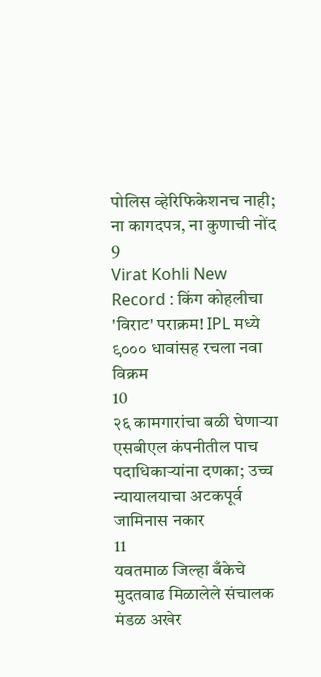पोलिस व्हेरिफिकेशनच नाही; ना कागदपत्र, ना कुणाची नोंद
9
Virat Kohli New Record : किंग कोहलीचा 'विराट' पराक्रम! IPL मध्ये ९००० धावांसह रचला नवा विक्रम
10
२६ कामगारांचा बळी घेणाऱ्या एसबीएल कंपनीतील पाच पदाधिकाऱ्यांना दणका; उच्च न्यायालयाचा अटकपूर्व जामिनास नकार
11
यवतमाळ जिल्हा बँकेचे मुदतवाढ मिळालेले संचालक मंडळ अखेर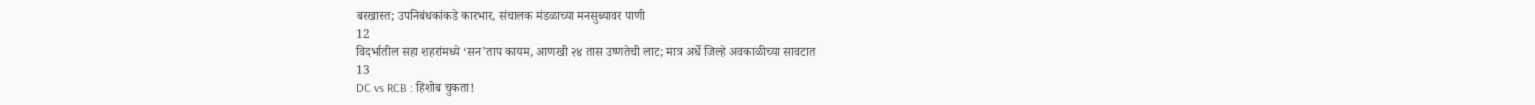बरखास्त; उपनिबंधकांकडे कारभार, संचालक मंडळाच्या मनसुब्यावर पाणी
12
विदर्भातील सहा शहरांमध्ये ‘सन’ताप कायम, आणखी २४ तास उष्णतेची लाट; मात्र अर्धे जिल्हे अवकाळीच्या सावटात
13
DC vs RCB : हिशोब चुकता!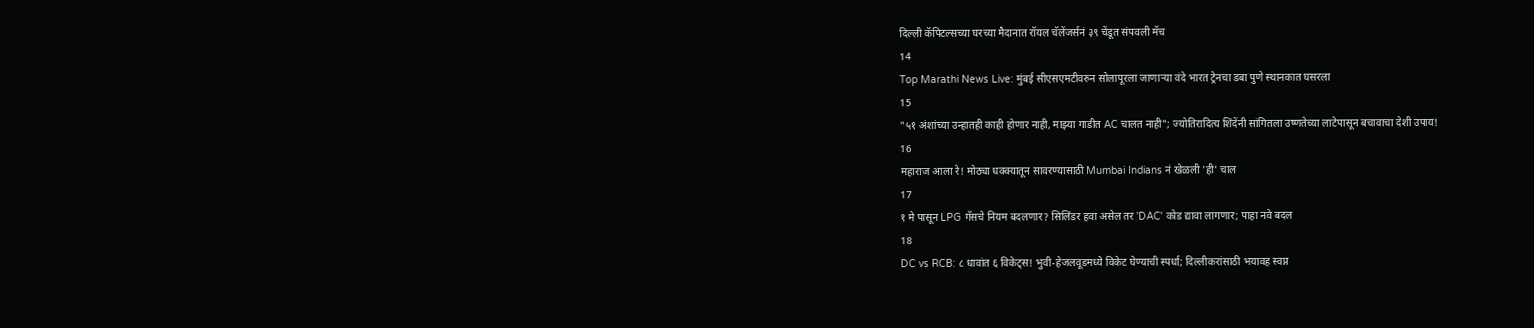दिल्ली कॅपिटल्सच्या घरच्या मैदानात रॉयल चॅलेंजर्सनं ३९ चेंडूत संपवली मॅच
14
Top Marathi News Live: मुंबई सीएसएमटीवरुन सोलापूरला जाणाऱ्या वंदे भारत ट्रेनचा डबा पुणे स्थानकात घसरला
15
"५१ अंशांच्या उन्हातही काही होणार नाही, माझ्या गाडीत AC चालत नाही"; ज्योतिरादित्य शिंदेंनी सांगितला उष्णतेच्या लाटेपासून बचावाचा देशी उपाय!
16
महाराज आला रे! मोठ्या धक्क्यातून सावरण्यासाठी Mumbai Indians नं खेळली 'ही' चाल
17
१ मे पासून LPG गॅसचे नियम बदलणार? सिलिंडर हवा असेल तर 'DAC' कोड द्यावा लागणार; पाहा नवे बदल
18
DC vs RCB: ८ धावांत ६ विकेट्स! भुवी-हेजलवूडमध्ये विकेट घेण्याची स्पर्धा; दिल्लीकरांसाठी भयावह स्वप्न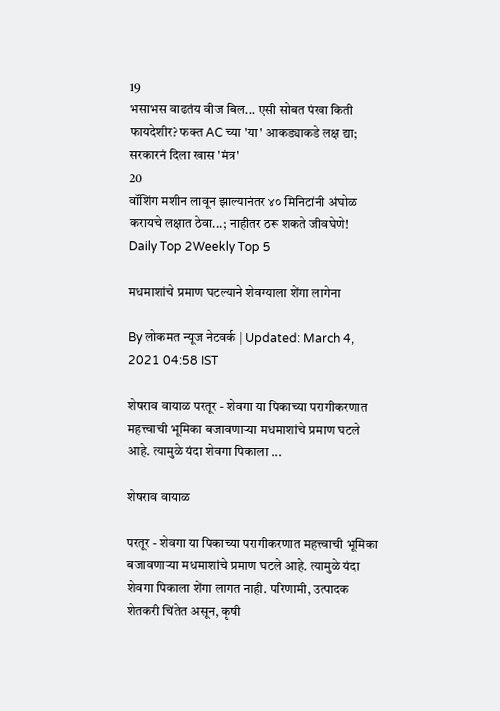19
भसाभस वाढतंय वीज बिल... एसी सोबत पंखा किती फायदेशीर? फक्त AC च्या 'या' आकड्याकडे लक्ष द्या; सरकारनं दिला खास 'मंत्र'
20
वॉशिंग मशीन लावून झाल्यानंतर ४० मिनिटांनी अंघोळ करायचे लक्षात ठेवा...; नाहीतर ठरू शकते जीवघेणे!
Daily Top 2Weekly Top 5

मधमाशांचे प्रमाण घटल्याने शेवग्याला शेंगा लागेना

By लोकमत न्यूज नेटवर्क | Updated: March 4, 2021 04:58 IST

शेषराव वायाळ परतूर - शेवगा या पिकाच्या परागीकरणात महत्त्वाची भूमिका बजावणाऱ्या मधमाशांचे प्रमाण घटले आहे. त्यामुळे यंदा शेवगा पिकाला ...

शेषराव वायाळ

परतूर - शेवगा या पिकाच्या परागीकरणात महत्त्वाची भूमिका बजावणाऱ्या मधमाशांचे प्रमाण घटले आहे. त्यामुळे यंदा शेवगा पिकाला शेंगा लागत नाही. परिणामी, उत्पादक शेतकरी चिंतेत असून, कृषी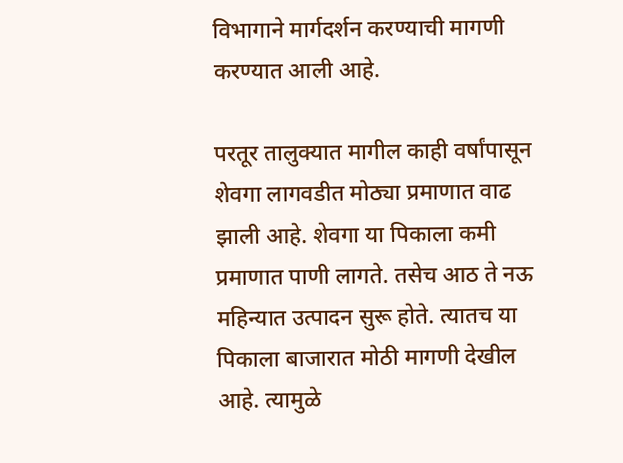विभागाने मार्गदर्शन करण्याची मागणी करण्यात आली आहे.

परतूर तालुक्यात मागील काही वर्षांपासून शेवगा लागवडीत मोठ्या प्रमाणात वाढ झाली आहे. शेवगा या पिकाला कमी प्रमाणात पाणी लागते. तसेच आठ ते नऊ महिन्यात उत्पादन सुरू होते. त्यातच या पिकाला बाजारात मोठी मागणी देखील आहे. त्यामुळे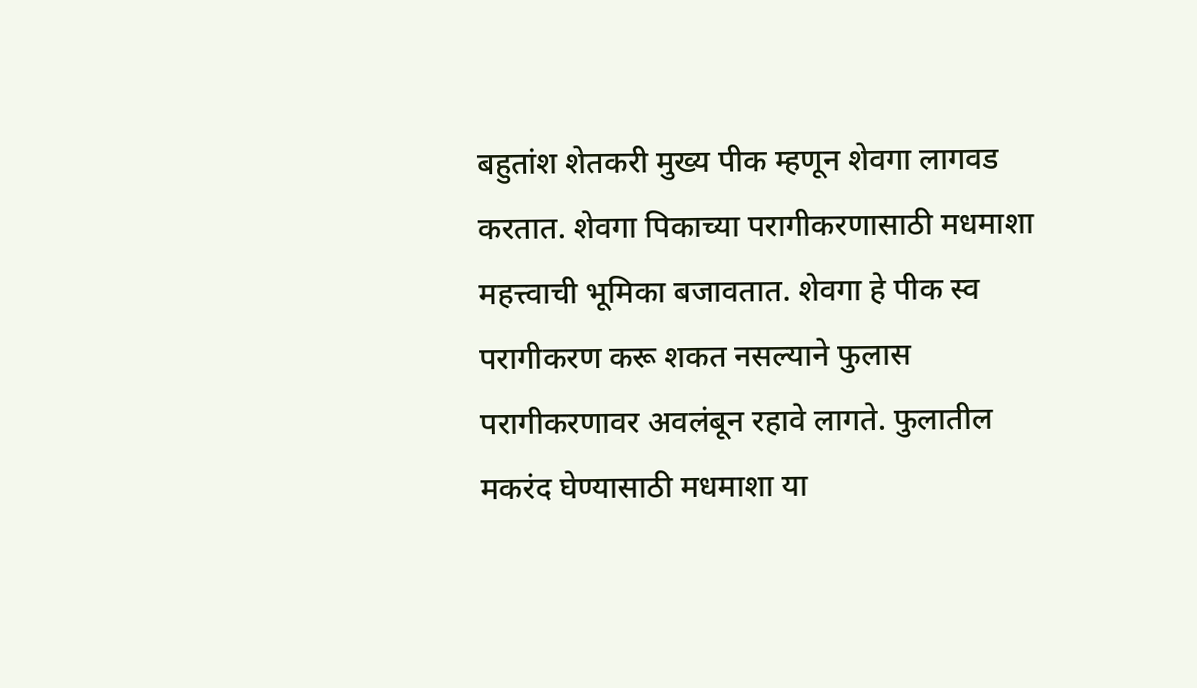बहुतांश शेतकरी मुख्य पीक म्हणून शेवगा लागवड करतात. शेवगा पिकाच्या परागीकरणासाठी मधमाशा महत्त्वाची भूमिका बजावतात. शेवगा हे पीक स्व परागीकरण करू शकत नसल्याने फुलास परागीकरणावर अवलंबून रहावे लागते. फुलातील मकरंद घेण्यासाठी मधमाशा या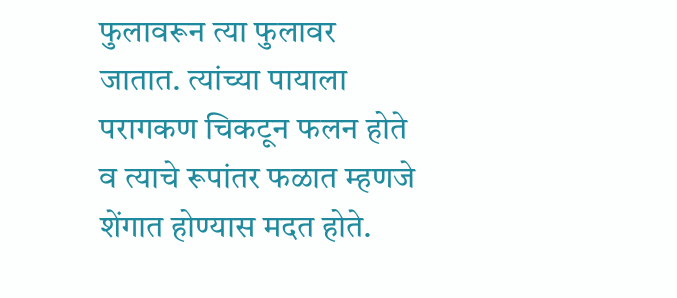फुलावरून त्या फुलावर जातात. त्यांच्या पायाला परागकण चिकटून फलन होते व त्याचे रूपांतर फळात म्हणजे शेंगात होण्यास मदत होते.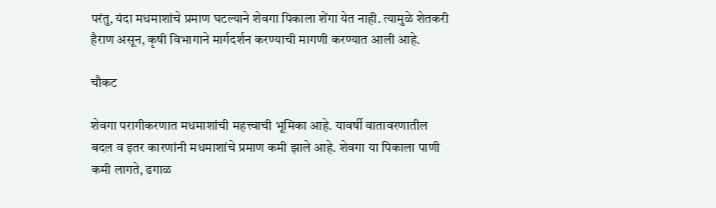परंतु, यंदा मधमाशांचे प्रमाण घटल्याने शेवगा पिकाला शेंगा येत नाही. त्यामुळे शेतकरी हैराण असून, कृषी विभागाने मार्गदर्शन करण्याची मागणी करण्यात आली आहे.

चौकट

शेवगा परागीकरणात मधमाशांची महत्त्वाची भूमिका आहे. यावर्षी वातावरणातील बदल व इतर कारणांनी मधमाशांचे प्रमाण कमी झाले आहे. शेवगा या पिकाला पाणी कमी लागते, ढगाळ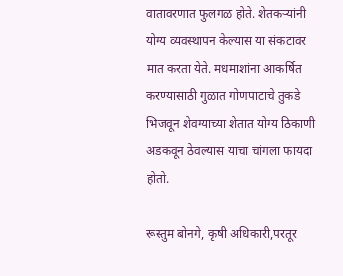वातावरणात फुलगळ होते. शेतकऱ्यांनी योग्य व्यवस्थापन केल्यास या संकटावर मात करता येते. मधमाशांना आकर्षित करण्यासाठी गुळात गोणपाटाचे तुकडे भिजवून शेवग्याच्या शेतात योग्य ठिकाणी अडकवून ठेवल्यास याचा चांगला फायदा होतो.

रूस्तुम बोनगे, कृषी अधिकारी,परतूर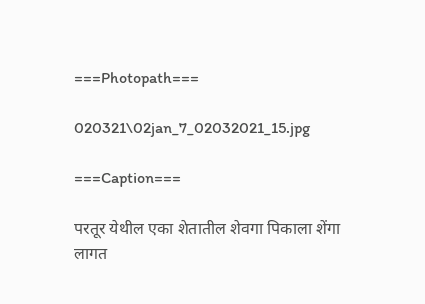===Photopath===

020321\02jan_7_02032021_15.jpg

===Caption===

परतूर येथील एका शेतातील शेवगा पिकाला शेंगा लागत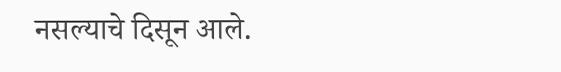नसल्याचे दिसून आले.